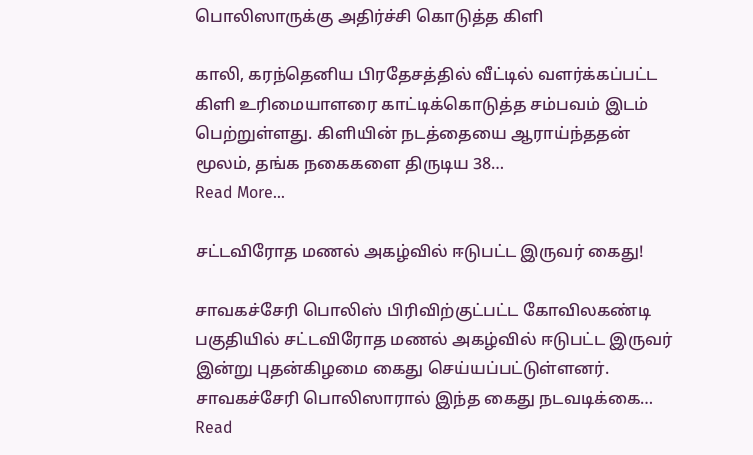பொலிஸாருக்கு அதிர்ச்சி கொடுத்த கிளி

காலி, கரந்தெனிய பிரதேசத்தில் வீட்டில் வளர்க்கப்பட்ட கிளி உரிமையாளரை காட்டிக்கொடுத்த சம்பவம் இடம் பெற்றுள்ளது. கிளியின் நடத்தையை ஆராய்ந்ததன் மூலம், தங்க நகைகளை திருடிய 38…
Read More...

சட்டவிரோத மணல் அகழ்வில் ஈடுபட்ட இருவர் கைது!

சாவகச்சேரி பொலிஸ் பிரிவிற்குட்பட்ட கோவிலகண்டி பகுதியில் சட்டவிரோத மணல் அகழ்வில் ஈடுபட்ட இருவர் இன்று புதன்கிழமை கைது செய்யப்பட்டுள்ளனர். சாவகச்சேரி பொலிஸாரால் இந்த கைது நடவடிக்கை…
Read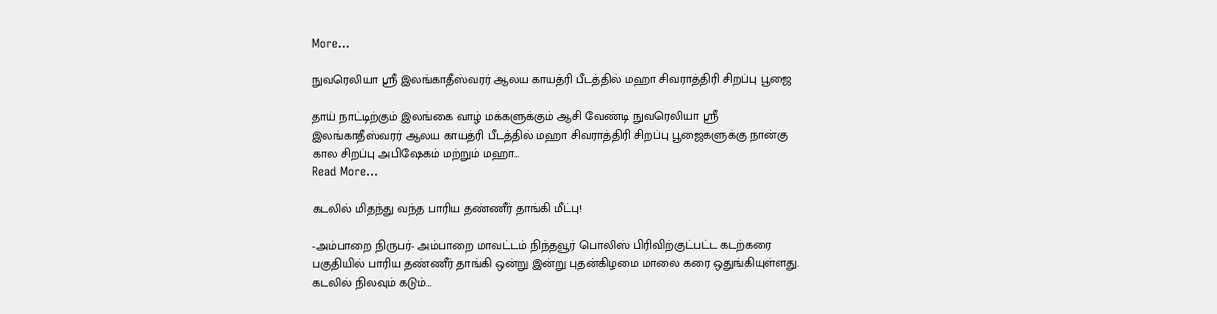More...

நுவரெலியா ஸ்ரீ இலங்காதீஸ்வரர் ஆலய காயத்ரி பீடத்தில் மஹா சிவராத்திரி சிறப்பு பூஜை

தாய் நாட்டிற்கும் இலங்கை வாழ் மக்களுக்கும் ஆசி வேண்டி நுவரெலியா ஸ்ரீ இலங்காதீஸ்வரர் ஆலய காயத்ரி பீடத்தில் மஹா சிவராத்திரி சிறப்பு பூஜைகளுக்கு நான்கு கால சிறப்பு அபிஷேகம் மற்றும் மஹா…
Read More...

கடலில் மிதந்து வந்த பாரிய தண்ணீர் தாங்கி மீட்பு!

-அம்பாறை நிருபர்- அம்பாறை மாவட்டம் நிந்தவூர் பொலிஸ் பிரிவிற்குட்பட்ட கடற்கரை பகுதியில் பாரிய தண்ணீர் தாங்கி ஒன்று இன்று புதன்கிழமை மாலை கரை ஒதுங்கியுள்ளது. கடலில் நிலவும் கடும்…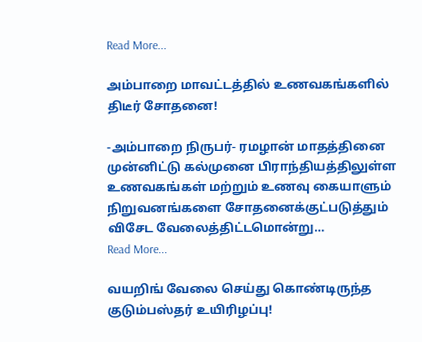Read More...

அம்பாறை மாவட்டத்தில் உணவகங்களில் திடீர் சோதனை!

-அம்பாறை நிருபர்- ரமழான் மாதத்தினை முன்னிட்டு கல்முனை பிராந்தியத்திலுள்ள உணவகங்கள் மற்றும் உணவு கையாளும் நிறுவனங்களை சோதனைக்குட்படுத்தும் விசேட வேலைத்திட்டமொன்று…
Read More...

வயறிங் வேலை செய்து கொண்டிருந்த குடும்பஸ்தர் உயிரிழப்பு!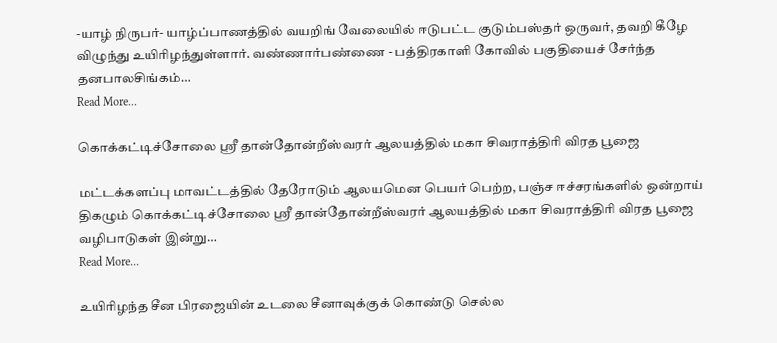-யாழ் நிருபர்- யாழ்ப்பாணத்தில் வயறிங் வேலையில் ஈடுபட்ட குடும்பஸ்தர் ஒருவர், தவறி கீழே விழுந்து உயிரிழந்துள்ளார். வண்ணார்பண்ணை - பத்திரகாளி கோவில் பகுதியைச் சேர்ந்த தனபாலசிங்கம்…
Read More...

கொக்கட்டிச்சோலை ஸ்ரீ தான்தோன்றீஸ்வரர் ஆலயத்தில் மகா சிவராத்திரி விரத பூஜை

மட்டக்களப்பு மாவட்டத்தில் தேரோடும் ஆலயமென பெயர் பெற்ற, பஞ்ச ஈச்சரங்களில் ஒன்றாய் திகழும் கொக்கட்டிச்சோலை ஸ்ரீ தான்தோன்றீஸ்வரர் ஆலயத்தில் மகா சிவராத்திரி விரத பூஜை வழிபாடுகள் இன்று…
Read More...

உயிரிழந்த சீன பிரஜையின் உடலை சீனாவுக்குக் கொண்டு செல்ல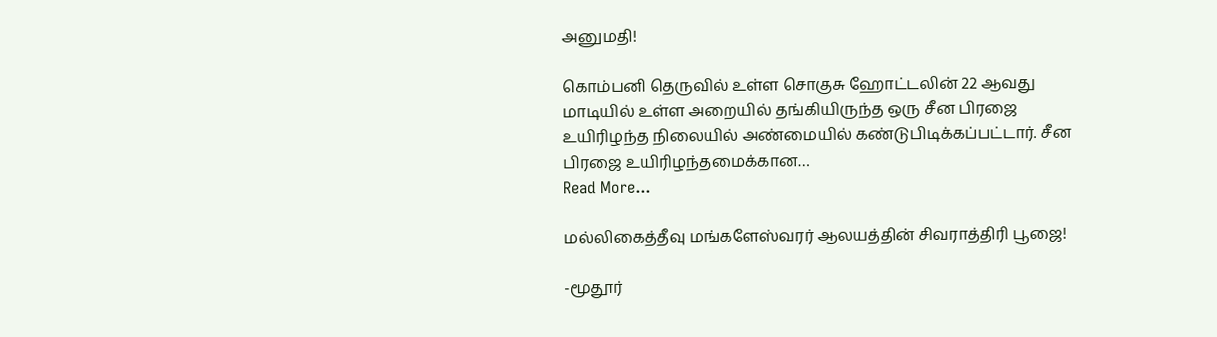அனுமதி!

கொம்பனி தெருவில் உள்ள சொகுசு ஹோட்டலின் 22 ஆவது மாடியில் உள்ள அறையில் தங்கியிருந்த ஒரு சீன பிரஜை உயிரிழந்த நிலையில் அண்மையில் கண்டுபிடிக்கப்பட்டார். சீன பிரஜை உயிரிழந்தமைக்கான…
Read More...

மல்லிகைத்தீவு மங்களேஸ்வரர் ஆலயத்தின் சிவராத்திரி பூஜை!

-மூதூர்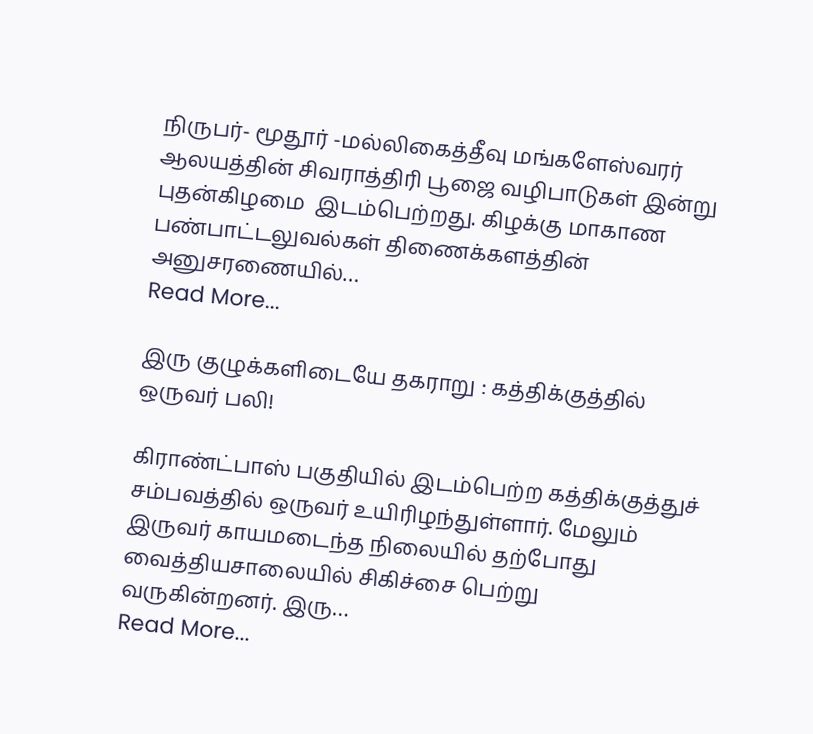நிருபர்- மூதூர் -மல்லிகைத்தீவு மங்களேஸ்வரர் ஆலயத்தின் சிவராத்திரி பூஜை வழிபாடுகள் இன்று புதன்கிழமை  இடம்பெற்றது. கிழக்கு மாகாண பண்பாட்டலுவல்கள் திணைக்களத்தின் அனுசரணையில்…
Read More...

இரு குழுக்களிடையே தகராறு : கத்திக்குத்தில் ஒருவர் பலி!

கிராண்ட்பாஸ் பகுதியில் இடம்பெற்ற கத்திக்குத்துச் சம்பவத்தில் ஒருவர் உயிரிழந்துள்ளார். மேலும் இருவர் காயமடைந்த நிலையில் தற்போது வைத்தியசாலையில் சிகிச்சை பெற்று வருகின்றனர். இரு…
Read More...